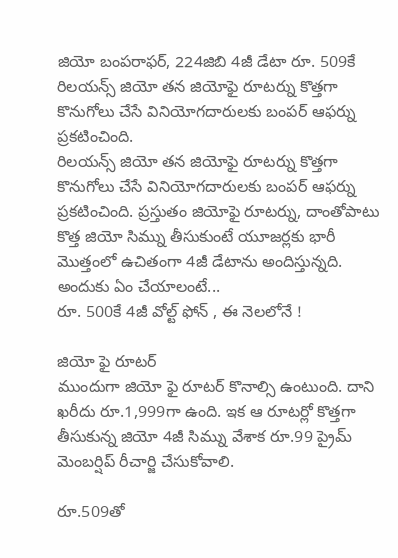జియో బంపరాఫర్, 224జిబి 4జీ డేటా రూ. 509కే
రిలయన్స్ జియో తన జియోఫై రూటర్ను కొత్తగా కొనుగోలు చేసే వినియోగదారులకు బంపర్ ఆఫర్ను ప్రకటించింది.
రిలయన్స్ జియో తన జియోఫై రూటర్ను కొత్తగా కొనుగోలు చేసే వినియోగదారులకు బంపర్ ఆఫర్ను ప్రకటించింది. ప్రస్తుతం జియోఫై రూటర్ను, దాంతోపాటు కొత్త జియో సిమ్ను తీసుకుంటే యూజర్లకు భారీ మొత్తంలో ఉచితంగా 4జీ డేటాను అందిస్తున్నది. అందుకు ఏం చేయాలంటే...
రూ. 500కే 4జీ వోల్ట్ ఫోన్ , ఈ నెలలోనే !

జియో ఫై రూటర్
ముందుగా జియో ఫై రూటర్ కొనాల్సి ఉంటుంది. దాని ఖరీదు రూ.1,999గా ఉంది. ఇక ఆ రూటర్లో కొత్తగా తీసుకున్న జియో 4జీ సిమ్ను వేశాక రూ.99 ప్రైమ్ మెంబర్షిప్ రీచార్జి చేసుకోవాలి.

రూ.509తో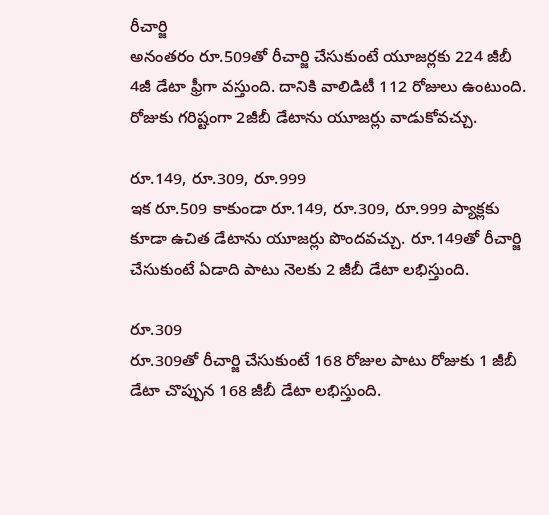రీచార్జి
అనంతరం రూ.509తో రీచార్జి చేసుకుంటే యూజర్లకు 224 జీబీ 4జీ డేటా ఫ్రీగా వస్తుంది. దానికి వాలిడిటీ 112 రోజులు ఉంటుంది. రోజుకు గరిష్టంగా 2జీబీ డేటాను యూజర్లు వాడుకోవచ్చు.

రూ.149, రూ.309, రూ.999
ఇక రూ.509 కాకుండా రూ.149, రూ.309, రూ.999 ప్యాక్లకు కూడా ఉచిత డేటాను యూజర్లు పొందవచ్చు. రూ.149తో రీచార్జి చేసుకుంటే ఏడాది పాటు నెలకు 2 జీబీ డేటా లభిస్తుంది.

రూ.309
రూ.309తో రీచార్జి చేసుకుంటే 168 రోజుల పాటు రోజుకు 1 జీబీ డేటా చొప్పున 168 జీబీ డేటా లభిస్తుంది.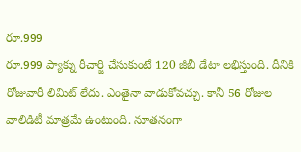రూ.999
రూ.999 ప్యాక్ను రీచార్జి చేసుకుంటే 120 జీబీ డేటా లభిస్తుంది. దీనికి రోజువారీ లిమిట్ లేదు. ఎంతైనా వాడుకోవచ్చు. కానీ 56 రోజుల వాలిడిటీ మాత్రమే ఉంటుంది. నూతనంగా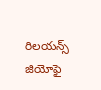రిలయన్స్ జియోఫై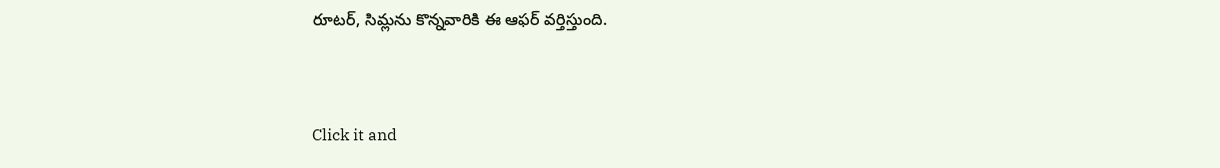రూటర్, సిమ్లను కొన్నవారికి ఈ ఆఫర్ వర్తిస్తుంది.


Click it and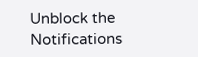Unblock the Notifications